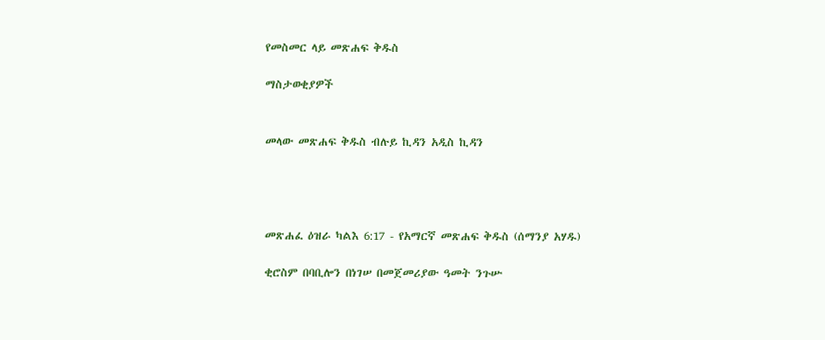የመስመር ላይ መጽሐፍ ቅዱስ

ማስታወቂያዎች


መላው መጽሐፍ ቅዱስ ብሉይ ኪዳን አዲስ ኪዳን




መጽሐፈ ዕዝራ ካልእ 6:17 - የአማርኛ መጽሐፍ ቅዱስ (ሰማንያ አሃዱ)

ቂሮስም በባቢሎን በነገሠ በመጀመሪያው ዓመት ንጉሡ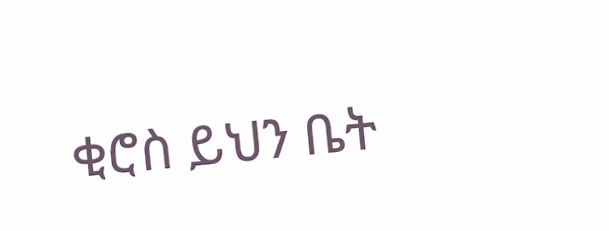ቂሮስ ይህን ቤት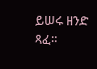ይሠሩ ዘንድ ጻፈ።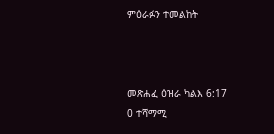ምዕራፉን ተመልከት



መጽሐፈ ዕዝራ ካልእ 6:17
0 ተሻማሚ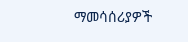ማመሳሰሪያዎች